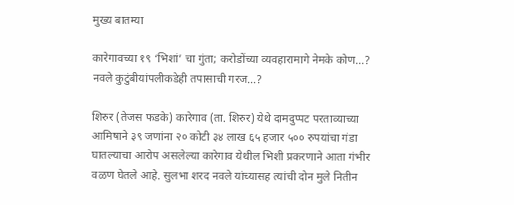मुख्य बातम्या

कारेगावच्या १९ ‘भिशां’ चा गुंता; करोडोंच्या व्यवहारामागे नेमके कोण…? नवले कुटुंबीयांपलीकडेही तपासाची गरज…?

शिरुर (तेजस फडके) कारेगाव (ता. शिरुर) येथे दामदुप्पट परताव्याच्या आमिषाने ३९ जणांना २० कोटी ३४ लाख ६५ हजार ५०० रुपयांचा गंडा घातल्याचा आरोप असलेल्या कारेगाव येथील भिशी प्रकरणाने आता गंभीर वळण घेतले आहे. सुलभा शरद नवले यांच्यासह त्यांची दोन मुले नितीन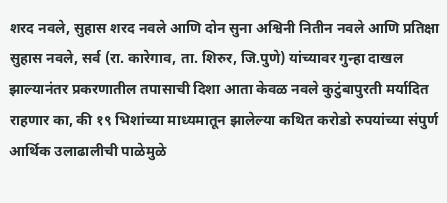शरद नवले, सुहास शरद नवले आणि दोन सुना अश्विनी नितीन नवले आणि प्रतिक्षा सुहास नवले, सर्व (रा. कारेगाव, ता. शिरुर, जि.पुणे) यांच्यावर गुन्हा दाखल झाल्यानंतर प्रकरणातील तपासाची दिशा आता केवळ नवले कुटुंबापुरती मर्यादित राहणार का, की १९ भिशांच्या माध्यमातून झालेल्या कथित करोडो रुपयांच्या संपुर्ण आर्थिक उलाढालीची पाळेमुळे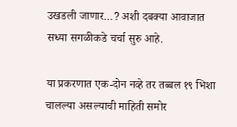उखडली जाणार…? अशी दबक्या आवाजात सध्या सगळीकडे चर्चा सुरु आहे.

या प्रकरणात एक-दोन नव्हे तर तब्बल १९ भिशा चालल्या असल्याची माहिती समोर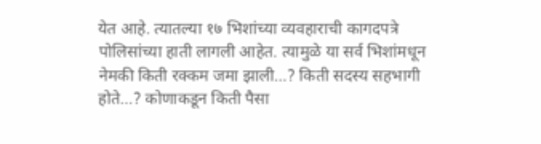येत आहे. त्यातल्या १७ भिशांच्या व्यवहाराची कागदपत्रे पोलिसांच्या हाती लागली आहेत. त्यामुळे या सर्व भिशांमधून नेमकी किती रक्कम जमा झाली…? किती सदस्य सहभागी होते…? कोणाकडून किती पैसा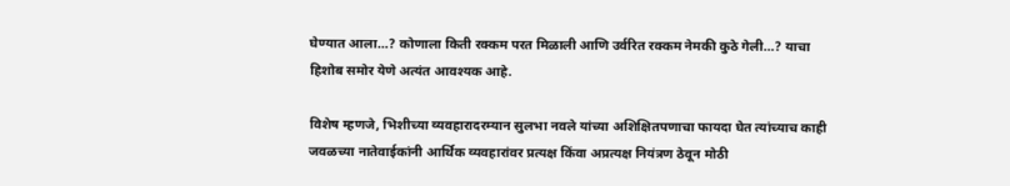घेण्यात आला…? कोणाला किती रक्कम परत मिळाली आणि उर्वरित रक्कम नेमकी कुठे गेली…? याचा हिशोब समोर येणे अत्यंत आवश्यक आहे.

विशेष म्हणजे, भिशीच्या व्यवहारादरम्यान सुलभा नवले यांच्या अशिक्षितपणाचा फायदा घेत त्यांच्याच काही जवळच्या नातेवाईकांनी आर्थिक व्यवहारांवर प्रत्यक्ष किंवा अप्रत्यक्ष नियंत्रण ठेवून मोठी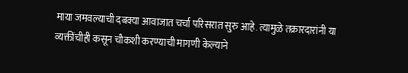माया जमवल्याची दबक्या आवाजात चर्चा परिसरात सुरु आहे. त्यामुळे तक्रारदारांनी या व्यक्तींचीही कसून चौकशी करण्याची मागणी केल्याने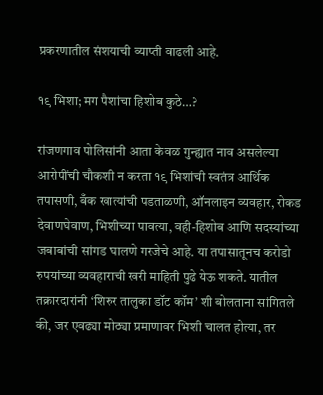प्रकरणातील संशयाची व्याप्ती वाढली आहे.

१९ भिशा; मग पैशांचा हिशोब कुठे…?

रांजणगाव पोलिसांनी आता केवळ गुन्ह्यात नाव असलेल्या आरोपींची चौकशी न करता १९ भिशांची स्वतंत्र आर्थिक तपासणी, बँक खात्यांची पडताळणी, ऑनलाइन व्यवहार, रोकड देवाणघेवाण, भिशीच्या पावत्या, वही-हिशोब आणि सदस्यांच्या जबाबांची सांगड घालणे गरजेचे आहे. या तपासातूनच करोडो रुपयांच्या व्यवहाराची खरी माहिती पुढे येऊ शकते. यातील तक्रारदारांनी ‘शिरुर तालुका डॉट कॉम’ शी बोलताना सांगितले की, जर एवढ्या मोठ्या प्रमाणावर भिशी चालत होत्या, तर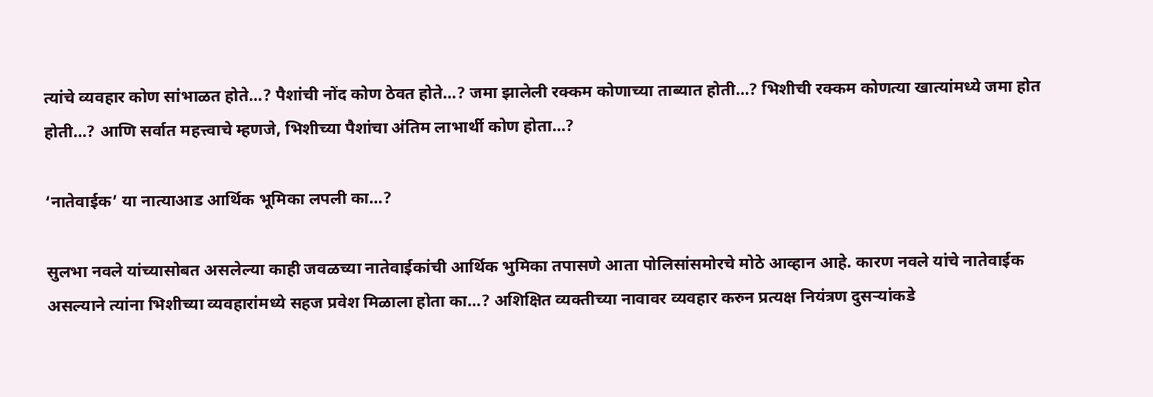त्यांचे व्यवहार कोण सांभाळत होते…? पैशांची नोंद कोण ठेवत होते…? जमा झालेली रक्कम कोणाच्या ताब्यात होती…? भिशीची रक्कम कोणत्या खात्यांमध्ये जमा होत होती…? आणि सर्वात महत्त्वाचे म्हणजे, भिशीच्या पैशांचा अंतिम लाभार्थी कोण होता…?

‘नातेवाईक’ या नात्याआड आर्थिक भूमिका लपली का…?

सुलभा नवले यांच्यासोबत असलेल्या काही जवळच्या नातेवाईकांची आर्थिक भुमिका तपासणे आता पोलिसांसमोरचे मोठे आव्हान आहे. कारण नवले यांचे नातेवाईक असल्याने त्यांना भिशीच्या व्यवहारांमध्ये सहज प्रवेश मिळाला होता का…? अशिक्षित व्यक्तीच्या नावावर व्यवहार करुन प्रत्यक्ष नियंत्रण दुसऱ्यांकडे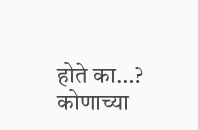होते का…? कोणाच्या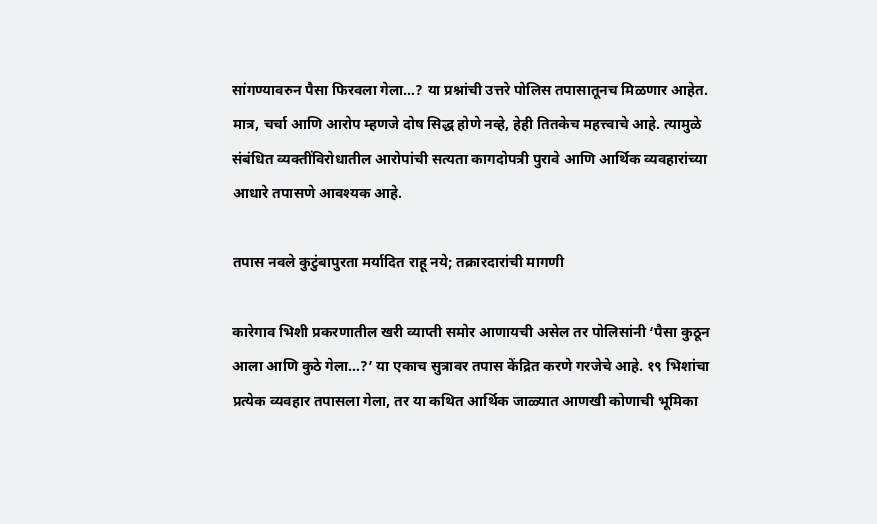सांगण्यावरुन पैसा फिरवला गेला…? या प्रश्नांची उत्तरे पोलिस तपासातूनच मिळणार आहेत. मात्र, चर्चा आणि आरोप म्हणजे दोष सिद्ध होणे नव्हे, हेही तितकेच महत्त्वाचे आहे. त्यामुळे संबंधित व्यक्तींविरोधातील आरोपांची सत्यता कागदोपत्री पुरावे आणि आर्थिक व्यवहारांच्या आधारे तपासणे आवश्यक आहे.

तपास नवले कुटुंबापुरता मर्यादित राहू नये; तक्रारदारांची मागणी

कारेगाव भिशी प्रकरणातील खरी व्याप्ती समोर आणायची असेल तर पोलिसांनी ‘पैसा कुठून आला आणि कुठे गेला…?’ या एकाच सुत्रावर तपास केंद्रित करणे गरजेचे आहे. १९ भिशांचा प्रत्येक व्यवहार तपासला गेला, तर या कथित आर्थिक जाळ्यात आणखी कोणाची भूमिका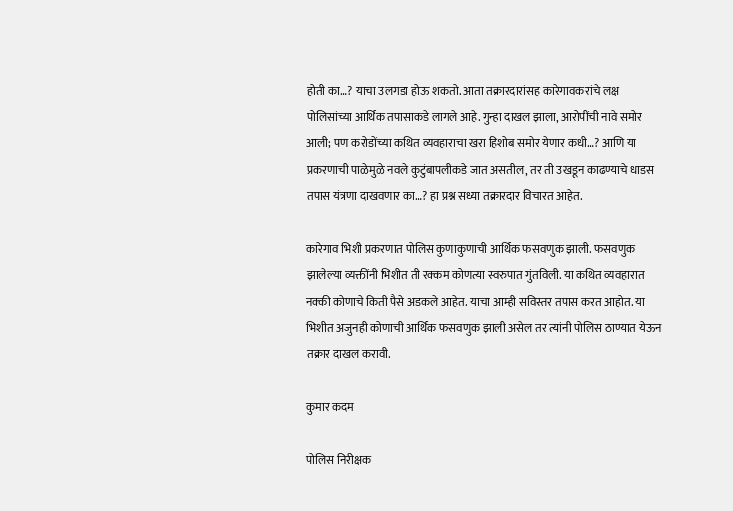होती का…? याचा उलगडा होऊ शकतो. आता तक्रारदारांसह कारेगावकरांचे लक्ष पोलिसांच्या आर्थिक तपासाकडे लागले आहे. गुन्हा दाखल झाला, आरोपींची नावे समोर आली; पण करोडोंच्या कथित व्यवहाराचा खरा हिशोब समोर येणार कधी…? आणि या प्रकरणाची पाळेमुळे नवले कुटुंबापलीकडे जात असतील, तर ती उखडून काढण्याचे धाडस तपास यंत्रणा दाखवणार का…? हा प्रश्न सध्या तक्रारदार विचारत आहेत.

कारेगाव भिशी प्रकरणात पोलिस कुणाकुणाची आर्थिक फसवणुक झाली. फसवणुक झालेल्या व्यक्तींनी भिशीत ती रक्कम कोणत्या स्वरुपात गुंतविली. या कथित व्यवहारात नक्की कोणाचे किती पैसे अडकले आहेत. याचा आम्ही सविस्तर तपास करत आहोत. या भिशीत अजुनही कोणाची आर्थिक फसवणुक झाली असेल तर त्यांनी पोलिस ठाण्यात येऊन तक्रार दाखल करावी.

कुमार कदम

पोलिस निरीक्षक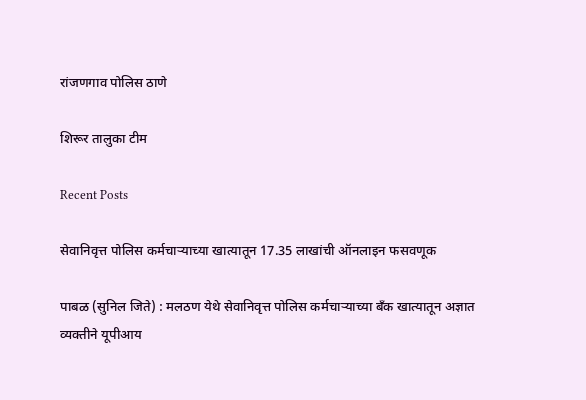रांजणगाव पोलिस ठाणे

शिरूर तालुका टीम

Recent Posts

सेवानिवृत्त पोलिस कर्मचाऱ्याच्या खात्यातून 17.35 लाखांची ऑनलाइन फसवणूक

पाबळ (सुनिल जिते) : मलठण येथे सेवानिवृत्त पोलिस कर्मचाऱ्याच्या बँक खात्यातून अज्ञात व्यक्तीने यूपीआय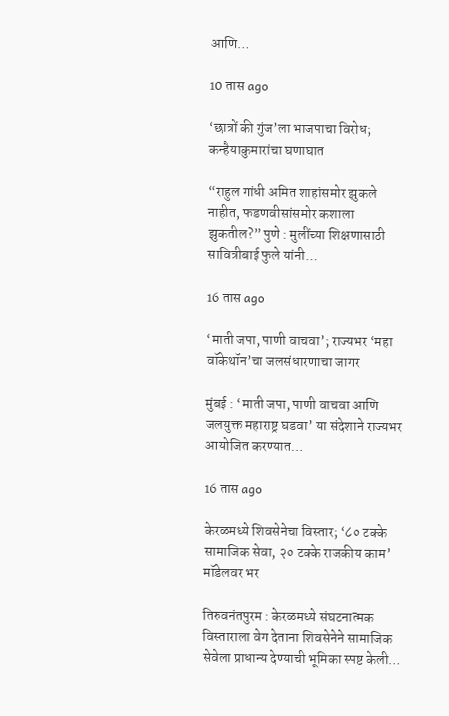आणि…

10 तास ago

‘छात्रों की गुंज’ला भाजपाचा विरोध; कन्हैयाकुमारांचा घणाघात

“राहुल गांधी अमित शाहांसमोर झुकले नाहीत, फडणवीसांसमोर कशाला झुकतील?” पुणे : मुलींच्या शिक्षणासाठी सावित्रीबाई फुले यांनी…

16 तास ago

‘माती जपा, पाणी वाचवा’; राज्यभर ‘महा वॉकेथॉन’चा जलसंधारणाचा जागर

मुंबई : ‘माती जपा, पाणी वाचवा आणि जलयुक्त महाराष्ट्र घडवा’ या संदेशाने राज्यभर आयोजित करण्यात…

16 तास ago

केरळमध्ये शिवसेनेचा विस्तार; ‘८० टक्के सामाजिक सेवा, २० टक्के राजकीय काम’ मॉडेलवर भर

तिरुवनंतपुरम : केरळमध्ये संघटनात्मक विस्ताराला वेग देताना शिवसेनेने सामाजिक सेवेला प्राधान्य देण्याची भूमिका स्पष्ट केली…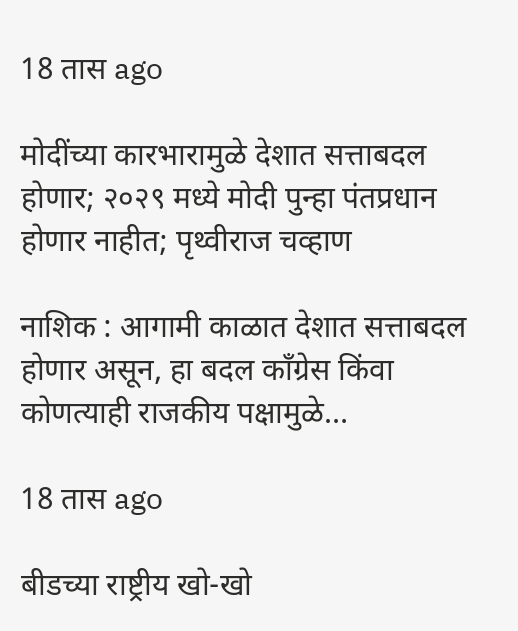18 तास ago

मोदींच्या कारभारामुळे देशात सत्ताबदल होणार; २०२९ मध्ये मोदी पुन्हा पंतप्रधान होणार नाहीत; पृथ्वीराज चव्हाण

नाशिक : आगामी काळात देशात सत्ताबदल होणार असून, हा बदल काँग्रेस किंवा कोणत्याही राजकीय पक्षामुळे…

18 तास ago

बीडच्या राष्ट्रीय खो-खो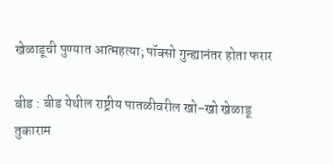खेळाडूची पुण्यात आत्महत्या; पॉक्सो गुन्ह्यानंतर होता फरार

बीड : बीड येथील राष्ट्रीय पातळीवरील खो-खो खेळाडू तुकाराम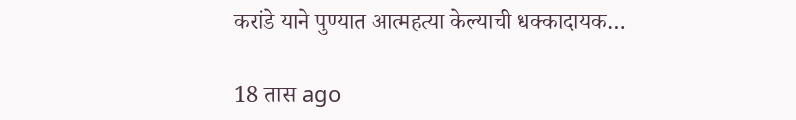करांडे याने पुण्यात आत्महत्या केल्याची धक्कादायक…

18 तास ago